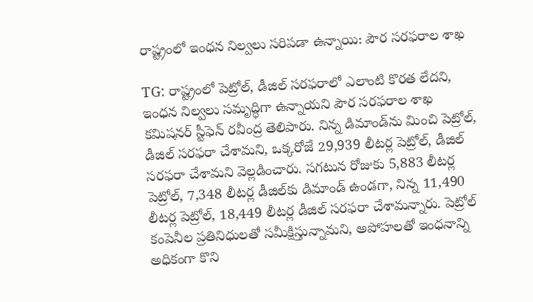రాష్ట్రంలో ఇంధన నిల్వలు సరిపడా ఉన్నాయి: పౌర సరఫరాల శాఖ

TG: రాష్ట్రంలో పెట్రోల్, డీజిల్ సరఫరాలో ఎలాంటి కొరత లేదని, ఇంధన నిల్వలు సమృద్ధిగా ఉన్నాయని పౌర సరఫరాల శాఖ కమిషనర్ స్టీఫెన్ రవీంద్ర తెలిపారు. నిన్న డిమాండ్‌ను మించి పెట్రోల్, డీజిల్ సరఫరా చేశామని, ఒక్కరోజే 29,939 లీటర్ల పెట్రోల్, డీజిల్ సరఫరా చేశామని వెల్లడించారు. సగటున రోజుకు 5,883 లీటర్ల పెట్రోల్, 7,348 లీటర్ల డీజిల్‌కు డిమాండ్ ఉండగా, నిన్న 11,490 లీటర్ల పెట్రోల్, 18,449 లీటర్ల డీజిల్ సరఫరా చేశామన్నారు. పెట్రోల్ కంపెనీల ప్రతినిధులతో సమీక్షిస్తున్నామని, అపోహలతో ఇంధనాన్ని అధికంగా కొని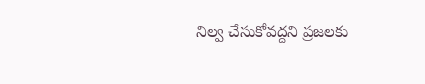నిల్వ చేసుకోవద్దని ప్రజలకు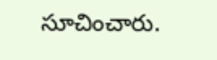సూచించారు.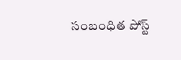సంబంధిత పోస్ట్